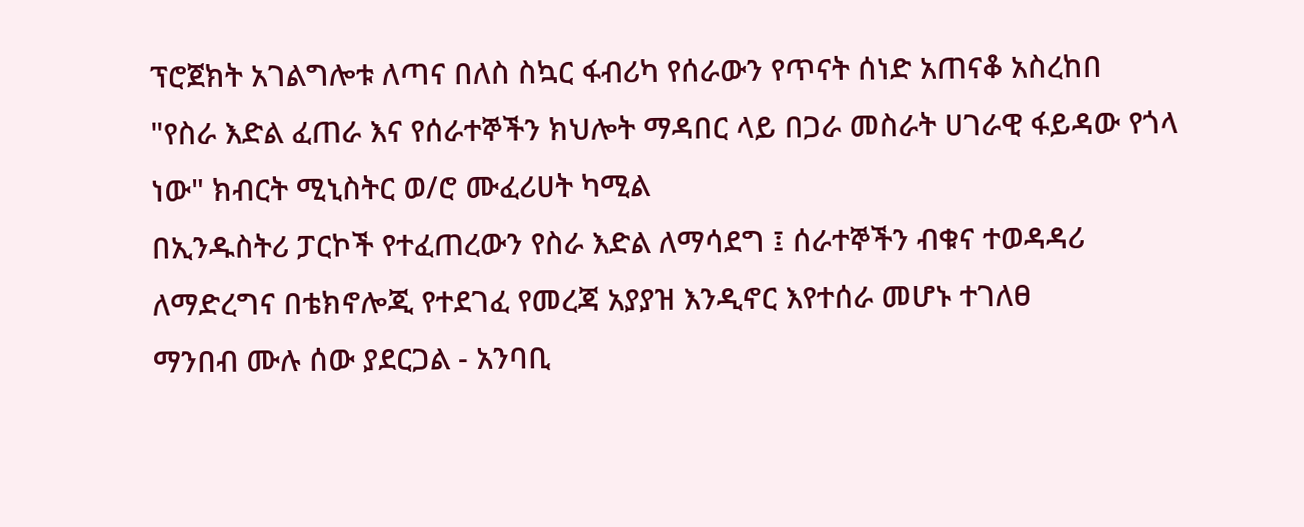ፕሮጀክት አገልግሎቱ ለጣና በለስ ስኳር ፋብሪካ የሰራውን የጥናት ሰነድ አጠናቆ አስረከበ
"የስራ እድል ፈጠራ እና የሰራተኞችን ክህሎት ማዳበር ላይ በጋራ መስራት ሀገራዊ ፋይዳው የጎላ ነው" ክብርት ሚኒስትር ወ/ሮ ሙፈሪሀት ካሚል
በኢንዱስትሪ ፓርኮች የተፈጠረውን የስራ እድል ለማሳደግ ፤ ሰራተኞችን ብቁና ተወዳዳሪ ለማድረግና በቴክኖሎጂ የተደገፈ የመረጃ አያያዝ እንዲኖር እየተሰራ መሆኑ ተገለፀ
ማንበብ ሙሉ ሰው ያደርጋል - አንባቢ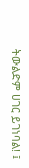ትውልድም ሀገር ይገነባል! ፤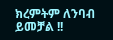ክረምትም ለንባብ ይመቻል !!